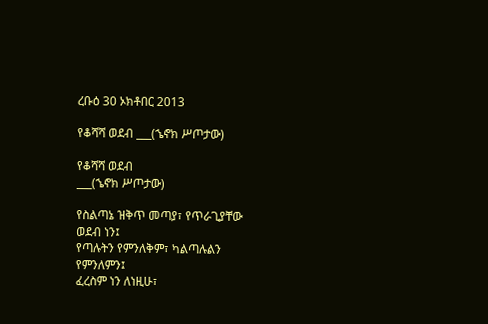ረቡዕ 30 ኦክቶበር 2013

የቆሻሻ ወደብ ___(ኄኖክ ሥጦታው)

የቆሻሻ ወደብ
___(ኄኖክ ሥጦታው)

የስልጣኔ ዝቅጥ መጣያ፣ የጥራጊያቸው ወደብ ነን፤
የጣሉትን የምንለቅም፣ ካልጣሉልን የምንለምን፤
ፈረስም ነን ለነዚሁ፣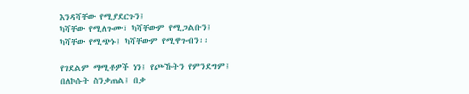እንዳሻቸው የሚያደርጉን፤
ካሻቸው የሚለጉሙ፣ ካሻቸውም የሚጋልቡን፤
ካሻቸው የሚጭኑ፤ ካሻቸውም የሚዋጉብን፡፡

የገደልም ማሚቶዎች ነን፤ የጮኹትን የምንደግም፤
በለኮሱት ስንቃጠል፤ በቃ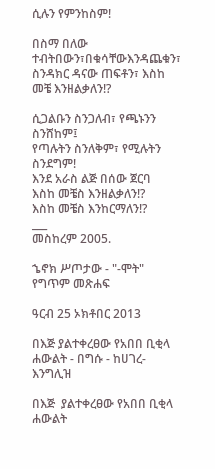ሲሉን የምንከስም!

በስማ በለው ተብትበውን፣በቁሳቸውእንዳጨቁን፣
ስንዳክር ዳናው ጠፍቶን፣ እስከ መቼ እንዘልቃለን!?

ሲጋልቡን ስንጋለብ፣ የጫኑንን ስንሸከም፤
የጣሉትን ስንለቅም፣ የሚሉትን ስንደግም!
እንደ አራስ ልጅ በሰው ጀርባ
እስከ መቼስ እንዘልቃለን!?
እስከ መቼስ እንከርማለን!?
___
መስከረም 2005.

ኄኖክ ሥጦታው - "-ሞት" የግጥም መጽሐፍ

ዓርብ 25 ኦክቶበር 2013

በእጅ ያልተቀረፀው የአበበ ቢቂላ ሐውልት - በግሱ - ከሀገረ-እንግሊዝ

በእጅ  ያልተቀረፀው የአበበ ቢቂላ ሐውልት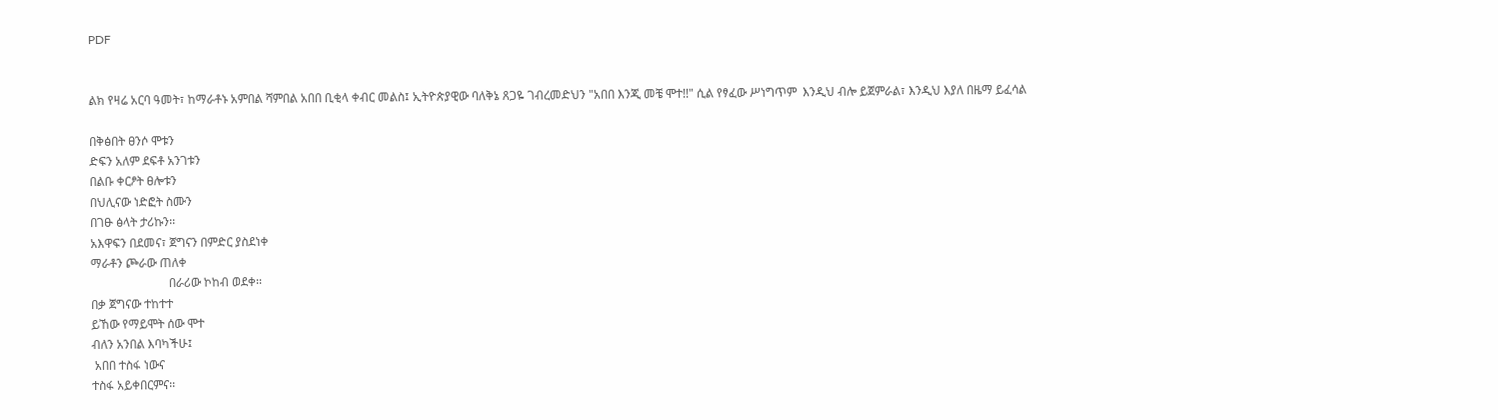PDF


ልክ የዛሬ አርባ ዓመት፣ ከማራቶኑ አምበል ሻምበል አበበ ቢቂላ ቀብር መልስ፤ ኢትዮጵያዊው ባለቅኔ ጸጋዬ ገብረመድህን "አበበ እንጂ መቼ ሞተ!!" ሲል የፃፈው ሥነግጥም  እንዲህ ብሎ ይጀምራል፣ እንዲህ እያለ በዜማ ይፈሳል

በቅፅበት ፀንሶ ሞቱን
ድፍን አለም ደፍቶ አንገቱን
በልቡ ቀርፆት ፀሎቱን
በህሊናው ነድፎት ስሙን
በገፁ ፅላት ታሪኩን፡፡
አእዋፍን በደመና፣ ጀግናን በምድር ያስደነቀ
ማራቶን ጮራው ጠለቀ
                          በራሪው ኮከብ ወደቀ፡፡
በቃ ጀግናው ተከተተ
ይኸው የማይሞት ሰው ሞተ
ብለን አንበል እባካችሁ፤
 አበበ ተስፋ ነውና
ተስፋ አይቀበርምና፡፡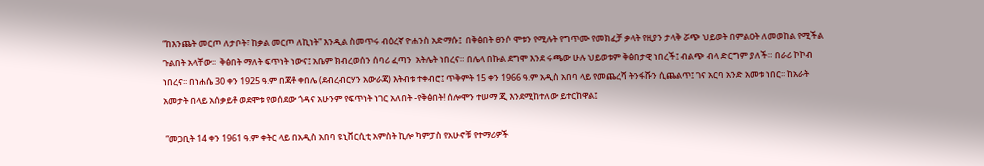“ከእንጨት መርጦ ለታቦት፣ ከቃል መርጦ ለኪነት” እንዲል ስመጥሩ ብዕረኛ ዮሐንስ አድማሱ፤  በቅፅበት ፀንሶ ሞቱን የሚሉት የግጥሙ የመክፈቻ ቃላት የዚያን ታላቅ ሯጭ ህይወት በምልዐት ለመወከል የሚችል ጉልበት አላቸው፡፡  ቅፅበት ማለት ፍጥነት ነውና፤ አቤም ክብረወሰን ሰባሪ ፈጣን  አትሌት ነበረና። በሌላ በኩል ደግሞ እንደ ሩጫው ሁሉ ህይወቱም ቅፅበታዊ ነበረች፤ ብልጭ ብላ ድርግም ያለች። በራሪ ኮኮብ ነበረና፡፡ በነሐሴ 30 ቀን 1925 ዓ.ም በጃቶ ቀበሌ (ደብረብርሃን አውራጃ) እትብቱ ተቀብሮ፤ ጥቅምት 15 ቀን 1966 ዓ.ም አዲስ አበባ ላይ የመጨረሻ ትንፋሹን ሲጨልጥ፤ ገና አርባ አንድ አመቱ ነበር፡፡ ከአራት አመታት በላይ አሰቃይቶ ወደሞቱ የወሰደው ጎዳና አሁንም የፍጥነት ነገር አለበት -የቅፅበት! ሰሎሞን ተሠማ ጂ እንደሚከተለው ይተርከዋል፤

 “መጋቢት 14 ቀን 1961 ዓ.ም ቀትር ላይ በአዲስ አበባ ዩኒቨርሲቲ አምስት ኪሎ ካምፓስ የአሁኖቹ የተማሪዎች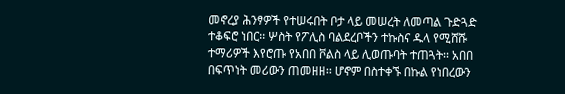መኖረያ ሕንፃዎች የተሠሩበት ቦታ ላይ መሠረት ለመጣል ጉድጓድ ተቆፍሮ ነበር፡፡ ሦስት የፖሊስ ባልደረቦችን ተኩስና ዱላ የሚሸሹ ተማሪዎች እየሮጡ የአበበ ቮልስ ላይ ሊወጡባት ተጠጓት፡፡ አበበ በፍጥነት መሪውን ጠመዘዘ፡፡ ሆኖም በስተቀኙ በኩል የነበረውን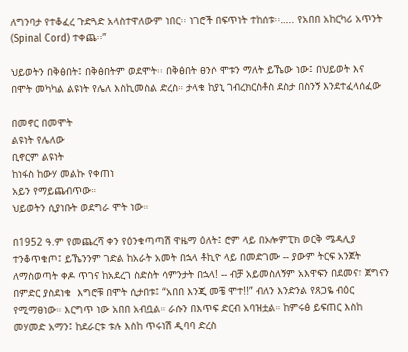ለግንባታ የተቆፈረ ጉድጓድ አላስተዋለውም ነበር፡፡ ነገሮች በፍጥነት ተከሰቱ፡፡….. የአበበ አከርካሪ አጥንት (Spinal Cord) ተቀጨ፡፡”

ህይወትን በቅፅበት፤ በቅፅበትም ወደሞት፡፡ በቅፅበት ፀንሶ ሞቱን ማለት ይኼው ነው፤ በህይወት እና በሞት መካካል ልዩነት የሌለ እስኪመስል ድረስ። ታላቁ ከያኒ ገብረክርስቶስ ደስታ በስንኝ እንደተፈላሰፈው

በመኖር በመሞት
ልዩነት የሌለው
ቢኖርም ልዩነት
ከነፋስ ከውሃ መልኩ የቀጠነ
አይን የማይጨብጥው።
ህይወትን ሲያነቡት ወደግራ ሞት ነው።

በ1952 ዓ.ም የመጨረሻ ቀን የዕንቁጣጣሽ ዋዜማ ዕለት፤ ሮም ላይ በኦሎምፒክ ወርቅ ሜዳሊያ ተንቆጥቁጦ፤ ይኼንንም ገድል ከአራት አመት በኋላ ቶኪዮ ላይ በመድገሙ -- ያውም ትርፍ አንጀት ለማስወጣት ቀዶ ጥገና ከአደረገ ስድስት ሳምንታት በኋላ! -- ብቻ አይመስለኝም አእዋፍን በደመና፣ ጀግናን በምድር ያስደነቁ  እግሮቹ በሞት ሲታበቱ፤ “አበበ እንጂ መቼ ሞተ!!” ብለን እንድንል የጸጋዬ ብዕር የሚማፀነው። እርግጥ ነው አበበ አብቧል። ራሱን በእጥፍ ድርብ አባዝቷል። ከምሩፅ ይፍጠር እስከ መሃመድ አማን፤ ከደራርቱ ቱሉ እስከ ጥሩነሽ ዲባባ ድረስ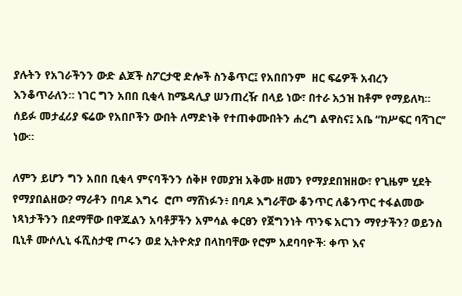ያሉትን የአገራችንን ውድ ልጆች ስፖርታዊ ድሎች ስንቆጥር፤ የአበበንም  ዘር ፍሬዎች አብረን እንቆጥራለን። ነገር ግን አበበ ቢቂላ ከሜዳሊያ ሠንጠረዥ በላይ ነው፣ በተራ አኃዝ ከቶም የማይለካ። ሰይፉ መታፈሪያ ፍሬው የአበቦችን ውበት ለማድነቅ የተጠቀሙበትን ሐረግ ልዋስና፤ አቤ “ከሥፍር ባሻገር’’ ነው።

ለምን ይሆን ግን አበበ ቢቂላ ምናባችንን ሰቅዞ የመያዝ አቅሙ ዘመን የማያደበዝዘው፣ የጊዜም ሂደት የማያበልዘው? ማራቶን በባዶ እግሩ  ሮጦ ማሸነፉን፥ በባዶ እግራቸው ቆንጥር ለቆንጥር ተፋልመው ነጻነታችንን በደማቸው በዋጁልን አባቶቻችን አምሳል ቀርፀን የጀግንነት ጥንፍ አርገን ማየታችን? ወይንስ ቢኒቶ ሙሶሊኒ ፋሺስታዊ ጦሩን ወደ ኢትዮጵያ በላከባቸው የሮም አደባባዮች፡ ቀጥ እና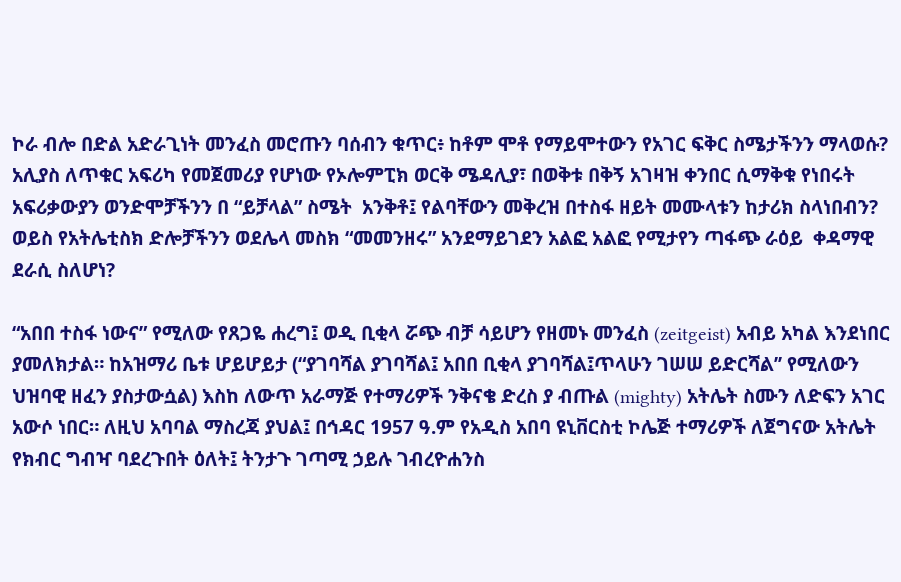ኮራ ብሎ በድል አድራጊነት መንፈስ መሮጡን ባሰብን ቁጥር፥ ከቶም ሞቶ የማይሞተውን የአገር ፍቅር ስሜታችንን ማላወሱ? አሊያስ ለጥቁር አፍሪካ የመጀመሪያ የሆነው የኦሎምፒክ ወርቅ ሜዳሊያ፣ በወቅቱ በቅኝ አገዛዝ ቀንበር ሲማቅቁ የነበሩት አፍሪቃውያን ወንድሞቻችንን በ “ይቻላል” ስሜት  አንቅቶ፤ የልባቸውን መቅረዝ በተስፋ ዘይት መሙላቱን ከታሪክ ስላነበብን? ወይስ የአትሌቲስክ ድሎቻችንን ወደሌላ መስክ “መመንዘሩ” አንደማይገደን አልፎ አልፎ የሚታየን ጣፋጭ ራዕይ  ቀዳማዊ ደራሲ ስለሆነ?

“አበበ ተስፋ ነውና” የሚለው የጸጋዬ ሐረግ፤ ወዲ ቢቂላ ሯጭ ብቻ ሳይሆን የዘመኑ መንፈስ (zeitgeist) አብይ አካል እንደነበር ያመለክታል። ከአዝማሪ ቤቱ ሆይሆይታ (“ያገባሻል ያገባሻል፤ አበበ ቢቂላ ያገባሻል፤ጥላሁን ገሠሠ ይድርሻል’’ የሚለውን ህዝባዊ ዘፈን ያስታውሷል) እስከ ለውጥ አራማጅ የተማሪዎች ንቅናቄ ድረስ ያ ብጡል (mighty) አትሌት ስሙን ለድፍን አገር አውሶ ነበር። ለዚህ አባባል ማስረጃ ያህል፤ በኅዳር 1957 ዓ.ም የአዲስ አበባ ዩኒቨርስቲ ኮሌጅ ተማሪዎች ለጀግናው አትሌት የክብር ግብዣ ባደረጉበት ዕለት፤ ትንታጉ ገጣሚ ኃይሉ ገብረዮሐንስ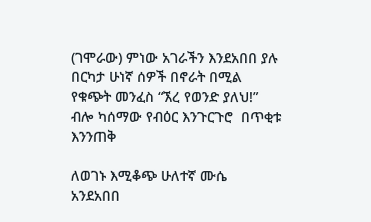(ገሞራው) ምነው አገራችን እንደአበበ ያሉ በርካታ ሁነኛ ሰዎች በኖራት በሚል የቁጭት መንፈስ “ኧረ የወንድ ያለህ!” ብሎ ካሰማው የብዕር እንጉርጉሮ  በጥቂቱ እንንጠቅ

ለወገኑ እሚቆጭ ሁለተኛ ሙሴ
አንደአበበ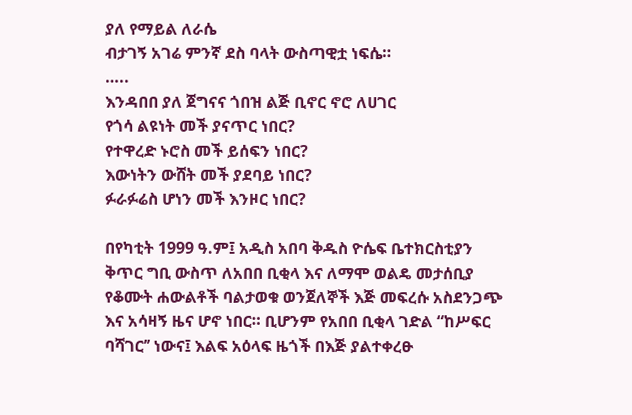ያለ የማይል ለራሴ
ብታገኝ አገሬ ምንኛ ደስ ባላት ውስጣዊቷ ነፍሴ።
…..
እንዳበበ ያለ ጀግናና ጎበዝ ልጅ ቢኖር ኖሮ ለሀገር
የጎሳ ልዩነት መች ያናጥር ነበር?
የተዋረድ ኑሮስ መች ይሰፍን ነበር?
እውነትን ውሸት መች ያደባይ ነበር?
ፉራፉሬስ ሆነን መች እንዞር ነበር?

በየካቲት 1999 ዓ.ም፤ አዲስ አበባ ቅዱስ ዮሴፍ ቤተክርስቲያን ቅጥር ግቢ ውስጥ ለአበበ ቢቂላ እና ለማሞ ወልዴ መታሰቢያ የቆሙት ሐውልቶች ባልታወቁ ወንጀለኞች እጅ መፍረሱ አስደንጋጭ እና አሳዛኝ ዜና ሆኖ ነበር። ቢሆንም የአበበ ቢቂላ ገድል “ከሥፍር ባሻገር’’ ነውና፤ እልፍ አዕላፍ ዜጎች በእጅ ያልተቀረፁ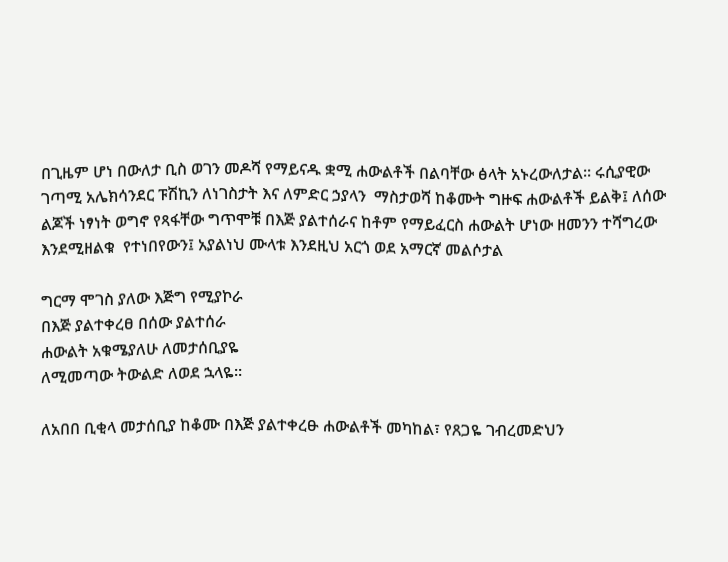በጊዜም ሆነ በውለታ ቢስ ወገን መዶሻ የማይናዱ ቋሚ ሐውልቶች በልባቸው ፅላት አኑረውለታል፡፡ ሩሲያዊው ገጣሚ አሌክሳንደር ፑሽኪን ለነገስታት እና ለምድር ኃያላን  ማስታወሻ ከቆሙት ግዙፍ ሐውልቶች ይልቅ፤ ለሰው ልጆች ነፃነት ወግኖ የጻፋቸው ግጥሞቹ በእጅ ያልተሰራና ከቶም የማይፈርስ ሐውልት ሆነው ዘመንን ተሻግረው እንደሚዘልቁ  የተነበየውን፤ አያልነህ ሙላቱ እንደዚህ አርጎ ወደ አማርኛ መልሶታል

ግርማ ሞገስ ያለው እጅግ የሚያኮራ
በእጅ ያልተቀረፀ በሰው ያልተሰራ
ሐውልት አቁሜያለሁ ለመታሰቢያዬ
ለሚመጣው ትውልድ ለወደ ኋላዬ።

ለአበበ ቢቂላ መታሰቢያ ከቆሙ በእጅ ያልተቀረፁ ሐውልቶች መካከል፣ የጸጋዬ ገብረመድህን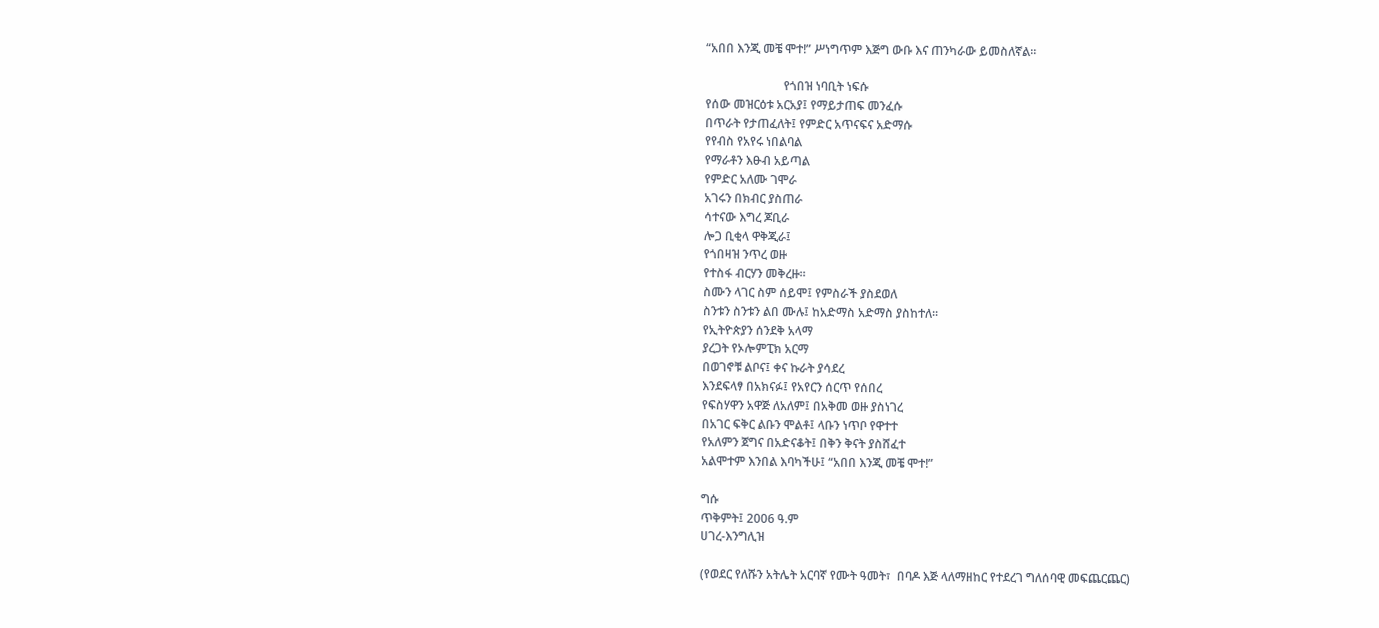“አበበ እንጂ መቼ ሞተ!” ሥነግጥም እጅግ ውቡ እና ጠንካራው ይመስለኛል።

                          የጎበዝ ነባቢት ነፍሱ
የሰው መዝርዕቱ አርአያ፤ የማይታጠፍ መንፈሱ
በጥራት የታጠፈለት፤ የምድር አጥናፍና አድማሱ
የየብስ የአየሩ ነበልባል
የማራቶን እፁብ አይጣል
የምድር አለሙ ገሞራ
አገሩን በክብር ያስጠራ
ሳተናው እግረ ጆቢራ
ሎጋ ቢቂላ ዋቅጂራ፤
የጎበዛዝ ንጥረ ወዙ
የተስፋ ብርሃን መቅረዙ።
ስሙን ላገር ስም ሰይሞ፤ የምስራች ያስደወለ
ስንቱን ስንቱን ልበ ሙሉ፤ ከአድማስ አድማስ ያስከተለ፡፡
የኢትዮጵያን ሰንደቅ አላማ
ያረጋት የኦሎምፒክ አርማ
በወገኖቹ ልቦና፤ ቀና ኩራት ያሳደረ
እንደፍላፃ በአክናፉ፤ የአየርን ሰርጥ የሰበረ
የፍስሃዋን አዋጅ ለአለም፤ በአቅመ ወዙ ያስነገረ
በአገር ፍቅር ልቡን ሞልቶ፤ ላቡን ነጥቦ የዋተተ
የአለምን ጀግና በአድናቆት፤ በቅን ቅናት ያስሸፈተ
አልሞተም እንበል እባካችሁ፤ “አበበ እንጂ መቼ ሞተ!”

ግሱ
ጥቅምት፤ 2006 ዓ.ም
ሀገረ-እንግሊዝ

(የወደር የለሹን አትሌት አርባኛ የሙት ዓመት፣  በባዶ እጅ ላለማዘከር የተደረገ ግለሰባዊ መፍጨርጨር)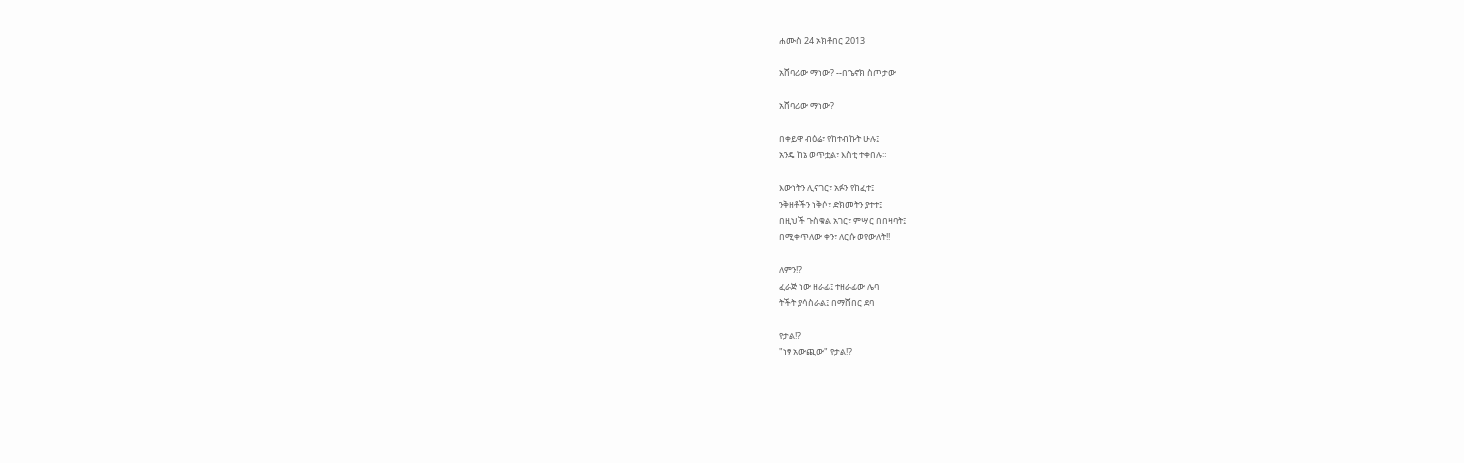ሐሙስ 24 ኦክቶበር 2013

አሸባሪው ማነው? --በኄኖክ ስጦታው

አሸባሪው ማነው?

በቀይዋ ብዕሬ፣ የከተብኩት ሁሉ፤
አንዴ ከኔ ወጥቷል፣ እስቲ ተቀበሉ።

እውነትን ሊናገር፣ አፉን የከፈተ፤
ንቅዘቶችን ነቅሶ፣ ድክመትን ያተተ፤
በዚህች ጉስቁል አገር፣ ምሣር በበዛባት፤
በሚቀጥለው ቀን፣ ለርሱ ወየውለት!!

ለምን!?
ፈራጅ ነው ዘራፊ፤ ተዘራፊው ሌባ
ትችት ያሳስራል፤ በማሸበር ደባ

የታል!?
"ነፃ አውጪው" የታል!?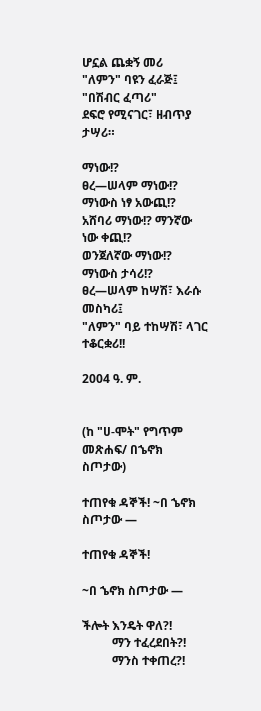ሆኗል ጨቋኝ መሪ
"ለምን" ባዩን ፈራጅ፤ "በሽብር ፈጣሪ"
ደፍሮ የሚናገር፣ ዘብጥያ ታሣሪ።

ማነው!?
ፀረ—ሠላም ማነው!? ማነውስ ነፃ አውጪ!?
አሸባሪ ማነው!? ማንኛው ነው ቀጪ!?
ወንጀለኛው ማነው!? ማነውስ ታሳሪ!?
ፀረ—ሠላም ከሣሽ፣ እራሱ መስካሪ፤
"ለምን" ባይ ተከሣሽ፣ ላገር ተቆርቋሪ!!

2004 ዓ. ም.


(ከ "ሀ-ሞት" የግጥም መጽሐፍ/ በኄኖክ ስጦታው)

ተጠየቁ ዳኞች! ~በ ኄኖክ ስጦታው —

ተጠየቁ ዳኞች!

~በ ኄኖክ ስጦታው —

ችሎት እንዴት ዋለ?!
          ማን ተፈረደበት?!
          ማንስ ተቀጠረ?!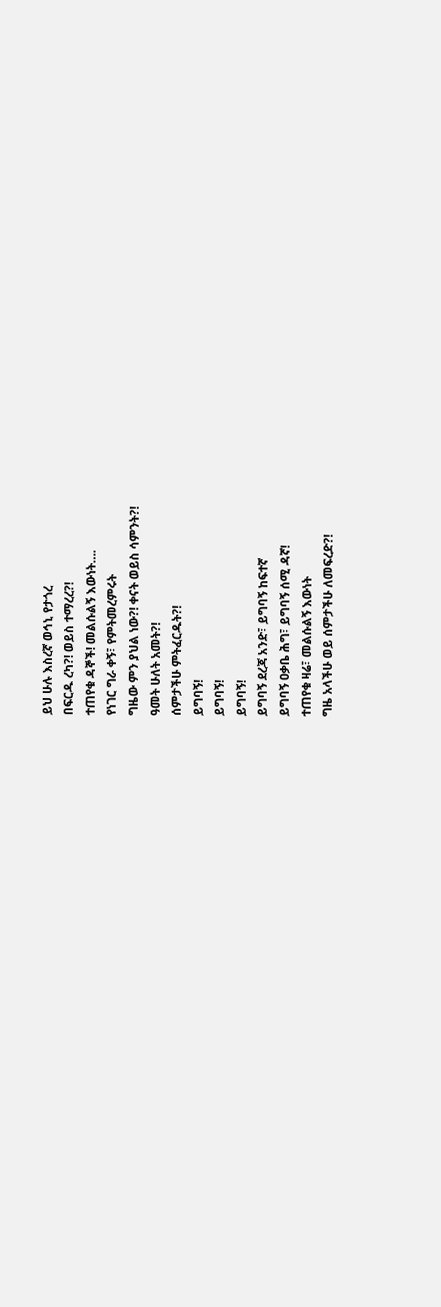ይህ ሁሉ እስረኛ ወኅኒ የታጎረ
በፍርዱ ረካ?! ወይስ ተማረረ?!
ተጠየቁ ዳኞች! መልሱልኝ እውነት….
የነገር ግራ ቀኝ፣ የምትመረምሩት
ግዜው ምን ያህል ነው?! ቀናት ወይስ ሳምንት?!
ዓመት ሁለት አመት?!
ሰምታችሁ ምትፈርዱት?!
ይግባኝ!
ይግባኝ!
ይግባኝ!
ይግባኝ ደረጃ አንድ፣ ይግባኝ ከፍተኛ
ይግባኝ ዐቃቤ ሕግ፣ ይግባኝ ሰሚ ዳኛ!
ተጠየቁ ዛሬ፣ መልሱልኝ እውነት
ግዜ አላችሁ ወይ ሰምታችሁ ለመፍረድ?!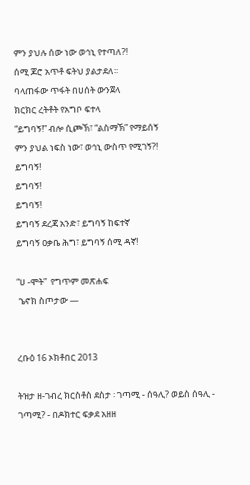ምን ያህሉ ሰው ነው ወኅኒ የተጣለ?!
ሰሚ ጆሮ አጥቶ ፍትህ ያልታደለ፡፡
ባላጠፋው ጥፋት በሀሰት ውንጀላ
ክርክር ረትቶት የአግቦ ፍተላ
“ይግባኝ!” ብሎ ሲጮኽ፣ “ልስማኽ” የማይሰኝ
ምን ያህል ነፍስ ነው፣ ወኅኒ ውስጥ የሚገኝ?!
ይግባኝ!
ይግባኝ!
ይግባኝ!
ይግባኝ ደረጃ አንድ፣ ይግባኝ ከፍተኛ
ይግባኝ ዐቃቤ ሕግ፣ ይግባኝ ሰሚ ዳኛ!

“ሀ -ሞት”  የግጥም መጽሐፍ
 ኄኖክ ስጦታው —


ረቡዕ 16 ኦክቶበር 2013

ትዝታ ዘ-ገብረ ክርስቶስ ደስታ ፡ ገጣሚ - ሰዓሊ? ወይስ ሰዓሊ - ገጣሚ? - በዶክተር ፍቃደ አዘዘ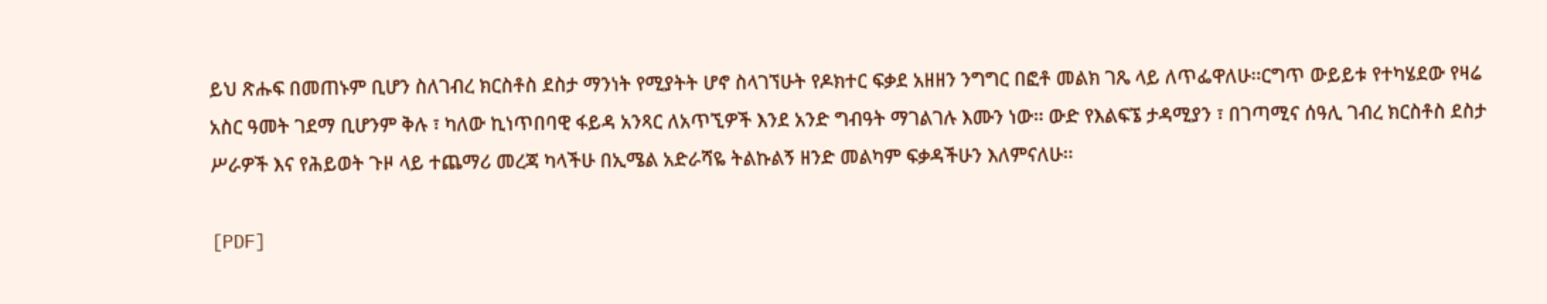ይህ ጽሑፍ በመጠኑም ቢሆን ስለገብረ ክርስቶስ ደስታ ማንነት የሚያትት ሆኖ ስላገኘሁት የዶክተር ፍቃደ አዘዘን ንግግር በፎቶ መልክ ገጼ ላይ ለጥፌዋለሁ፡፡ርግጥ ውይይቱ የተካሄደው የዛሬ አስር ዓመት ገደማ ቢሆንም ቅሉ ፣ ካለው ኪነጥበባዊ ፋይዳ አንጻር ለአጥኚዎች እንደ አንድ ግብዓት ማገልገሉ እሙን ነው፡፡ ውድ የእልፍኜ ታዳሚያን ፣ በገጣሚና ሰዓሊ ገብረ ክርስቶስ ደስታ ሥራዎች እና የሕይወት ጉዞ ላይ ተጨማሪ መረጃ ካላችሁ በኢሜል አድራሻዬ ትልኩልኝ ዘንድ መልካም ፍቃዳችሁን እለምናለሁ፡፡

[PDF]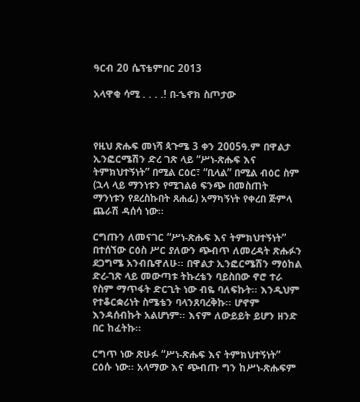ዓርብ 20 ሴፕቴምበር 2013

አላዋቂ ሳሚ . . . .! በ-ኄኖክ ስጦታው



የዚህ ጽሑፍ መነሻ ጳጉሜ 3 ቀን 2005ዓ.ም በዋልታ ኢንፎርሜሽን ድረ ገጽ ላይ “ሥነ-ጽሑፍ እና ትምክህተኝነት” በሚል ርዕር፣ “ቢላል” በሚል ብዕር ስም (ኋላ ላይ ማንነቱን የሚገልፅ ፍንጭ በመስጠት ማንነቱን የደረስኩበት ጸሐፊ) አማካኝነት የቀረበ ጅምላ ጨራሽ ዳሰሳ ነው፡፡

ርግጡን ለመናገር “ሥነ-ጽሑፍ እና ትምክህተኝነት” በተሰኘው ርዕስ ሥር ያለውን ጭብጥ ለመረዳት ጽሑፉን ደጋግሜ አንብቤዋለሁ፡፡ በዋልታ ኢንፎርሜሽን ማዕከል ድረ-ገጽ ላይ መውጣቱ ትኩረቴን ባይስበው ኖሮ ተራ የስም ማጥፋት ድርጊት ነው ብዬ ባለፍኩት፡፡ እንዲህም የተቆርቋሪነት ስሜቴን ባላንጸባረቅኩ፡፡ ሆኖም እንዳሰብኩት አልሆነም፡፡ እናም ለውይይት ይሆን ዘንድ በር ከፈትኩ፡፡

ርግጥ ነው ጽሁፉ “ሥነ-ጽሑፍ እና ትምክህተኝነት” ርዕሱ ነው፡፡ አላማው እና ጭብጡ ግን ከሥነ-ጽሑፍም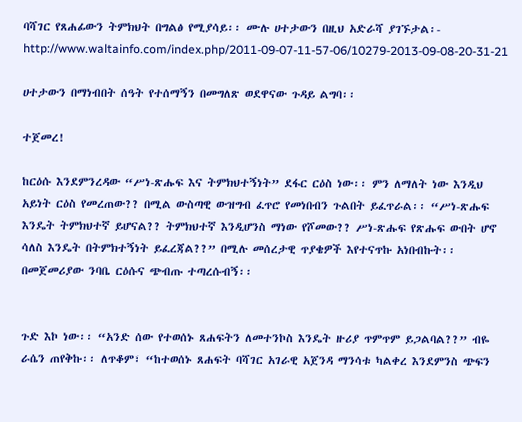ባሻገር የጸሐፊውን ትምክህት በግልፅ የሚያሳይ፡፡ ሙሉ ሀተታውን በዚህ አድራሻ ያገኙታል፡- http://www.waltainfo.com/index.php/2011-09-07-11-57-06/10279-2013-09-08-20-31-21

ሀተታውን በማነብበት ሰዓት የተሰማኝን በመግለጽ ወደዋናው ጉዳይ ልግባ፡፡

ተጀመረ!

ከርዕሱ እንደምንረዳው “ሥነ-ጽሑፍ እና ትምክህተኝነት” ደፋር ርዕስ ነው፡፡ ምን ለማለት ነው እንዲህ አይነት ርዕስ የመረጠው?? በሚል ውስጣዊ ውዝግብ ፈጥሮ የመነበብን ጉልበት ይፈጥራል፡፡ “ሥነ-ጽሑፍ እንዴት ትምክህተኛ ይሆናል?? ትምክህተኛ እንዲሆንስ ማነው የሾመው?? ሥነ-ጽሑፍ የጽሑፍ ውበት ሆኖ ሳለስ እንዴት በትምክተኝነት ይፈረጃል??” በሚሉ መሰረታዊ ጥያቄዎች እየተናጥኩ አነበብኩት፡፡ በመጀመሪያው ንባቤ ርዕሱና ጭብጡ ተጣረሱብኝ፡፡


ጉድ እኮ ነው፡፡ “አንድ ሰው የተወሰኑ ጸሐፍትን ለመተንኮስ እንዴት ዙሪያ ጥምጥም ይጋልባል??” ብዬ ራሴን ጠየቅኩ፡፡ ለጥቆም፣ “ከተወሰኑ ጸሐፍት ባሻገር አገራዊ አጀንዳ ማንሳቱ ካልቀረ እንደምንስ ጭፍን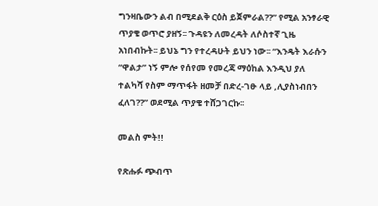ግንዛቤውን ልብ በሚደልቅ ርዕስ ይጀምራል??” የሚል አንፃራዊ ጥያቄ ወጥሮ ያዘኝ፡፡ ጉዳዩን ለመረዳት ለሶስተኛ ጊዜ አነበብኩት፡፡ ይህኔ ግን የተረዳሁት ይህን ነው፡፡ “እንዴት እራሱን “ዋልታ” ነኝ ምሎ የሰየመ የመረጃ ማዕከል እንዲህ ያለ ተልካሻ የስም ማጥፋት ዘመቻ በድረ-ገፁ ላይ ,ሊያስነብበን ፈለገ??” ወደሚል ጥያቄ ተሸጋገርኩ፡፡

መልስ ምት!!

የጽሑፉ ጭብጥ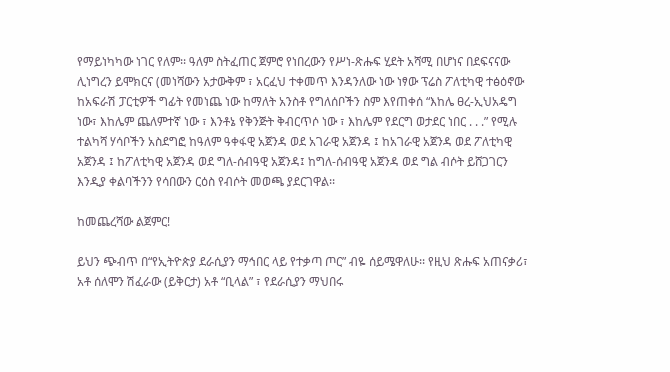የማይነካካው ነገር የለም፡፡ ዓለም ስትፈጠር ጀምሮ የነበረውን የሥነ-ጽሑፍ ሂደት አሻሚ በሆነና በደፍናናው ሊነግረን ይሞክርና (መነሻውን አታውቅም ፣ አርፈህ ተቀመጥ እንዳንለው ነው ነፃው ፕሬስ ፖለቲካዊ ተፅዕኖው ከአፍራሽ ፓርቲዎች ግፊት የመነጨ ነው ከማለት አንስቶ የግለሰቦችን ስም እየጠቀሰ “እከሌ ፀረ-ኢህአዴግ ነው፣ እከሌም ጨለምተኛ ነው ፣ እንቶኔ የቅንጅት ቅብርጥሶ ነው ፣ እከሌም የደርግ ወታደር ነበር . . .” የሚሉ ተልካሻ ሃሳቦችን አስደግፎ ከዓለም ዓቀፋዊ አጀንዳ ወደ አገራዊ አጀንዳ ፤ ከአገራዊ አጀንዳ ወደ ፖለቲካዊ አጀንዳ ፤ ከፖለቲካዊ አጀንዳ ወደ ግለ-ሰብዓዊ አጀንዳ፤ ከግለ-ሰብዓዊ አጀንዳ ወደ ግል ብሶት ይሸጋገርን እንዲያ ቀልባችንን የሳበውን ርዕስ የብሶት መወጫ ያደርገዋል፡፡

ከመጨረሻው ልጀምር!

ይህን ጭብጥ በ“የኢትዮጵያ ደራሲያን ማኅበር ላይ የተቃጣ ጦር” ብዬ ሰይሜዋለሁ፡፡ የዚህ ጽሑፍ አጠናቃሪ፣ አቶ ሰለሞን ሽፈራው (ይቅርታ) አቶ “ቢላል” ፣ የደራሲያን ማህበሩ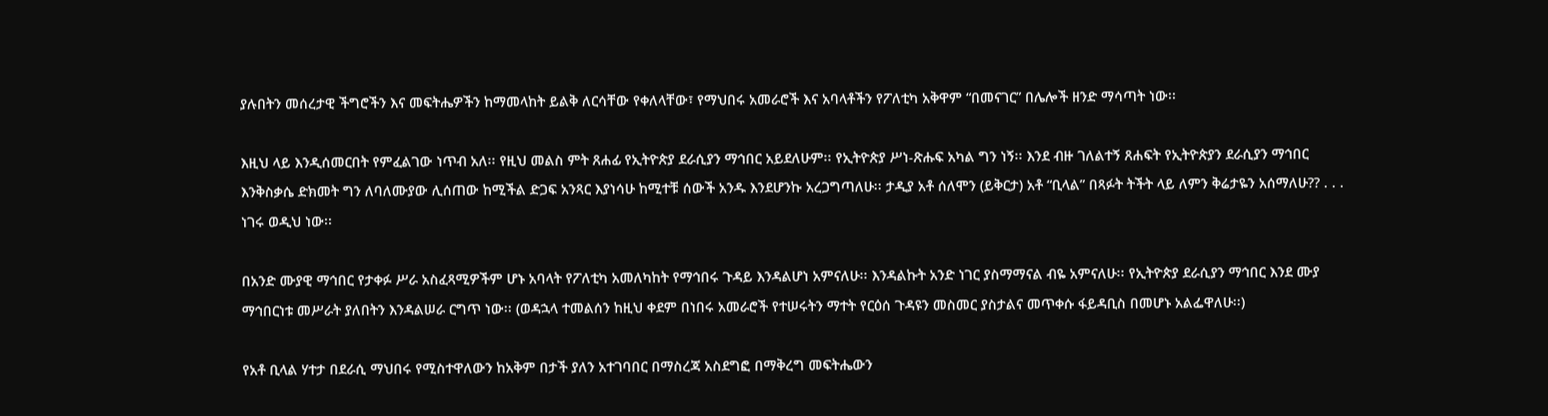ያሉበትን መሰረታዊ ችግሮችን እና መፍትሔዎችን ከማመላከት ይልቅ ለርሳቸው የቀለላቸው፣ የማህበሩ አመራሮች እና አባላቶችን የፖለቲካ አቅዋም “በመናገር” በሌሎች ዘንድ ማሳጣት ነው፡፡

እዚህ ላይ እንዲሰመርበት የምፈልገው ነጥብ አለ፡፡ የዚህ መልስ ምት ጸሐፊ የኢትዮጵያ ደራሲያን ማኅበር አይደለሁም፡፡ የኢትዮጵያ ሥነ-ጽሑፍ አካል ግን ነኝ፡፡ እንደ ብዙ ገለልተኝ ጸሐፍት የኢትዮጵያን ደራሲያን ማኅበር እንቅስቃሴ ድክመት ግን ለባለሙያው ሊሰጠው ከሚችል ድጋፍ አንጻር እያነሳሁ ከሚተቹ ሰውች አንዱ እንደሆንኩ አረጋግጣለሁ፡፡ ታዲያ አቶ ሰለሞን (ይቅርታ) አቶ “ቢላል” በጻፉት ትችት ላይ ለምን ቅሬታዬን አሰማለሁ?? . . . ነገሩ ወዲህ ነው፡፡

በአንድ ሙያዊ ማኅበር የታቀፉ ሥራ አስፈጻሚዎችም ሆኑ አባላት የፖለቲካ አመለካከት የማኅበሩ ጉዳይ እንዳልሆነ አምናለሁ፡፡ እንዳልኩት አንድ ነገር ያስማማናል ብዬ አምናለሁ፡፡ የኢትዮጵያ ደራሲያን ማኅበር እንደ ሙያ ማኅበርነቱ መሥራት ያለበትን እንዳልሠራ ርግጥ ነው፡፡ (ወዳኋላ ተመልሰን ከዚህ ቀደም በነበሩ አመራሮች የተሠሩትን ማተት የርዕሰ ጉዳዩን መስመር ያስታልና መጥቀሱ ፋይዳቢስ በመሆኑ አልፌዋለሁ፡፡)

የአቶ ቢላል ሃተታ በደራሲ ማህበሩ የሚስተዋለውን ከአቅም በታች ያለን አተገባበር በማስረጃ አስደግፎ በማቅረግ መፍትሔውን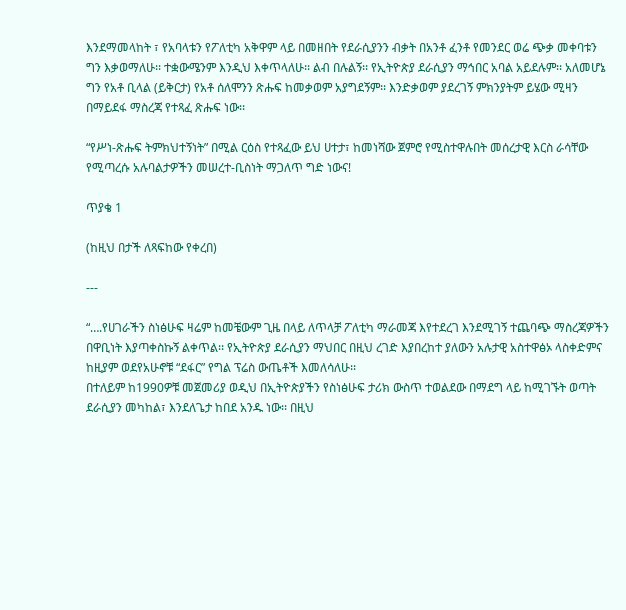እንደማመላከት ፣ የአባላቱን የፖለቲካ አቅዋም ላይ በመዘበት የደራሲያንን ብቃት በአንቶ ፈንቶ የመንደር ወሬ ጭቃ መቀባቱን ግን እቃወማለሁ፡፡ ተቋውሜንም እንዲህ እቀጥላለሁ፡፡ ልብ በሉልኝ፡፡ የኢትዮጵያ ደራሲያን ማኅበር አባል አይደሉም፡፡ አለመሆኔ ግን የአቶ ቢላል (ይቅርታ) የአቶ ሰለሞንን ጽሑፍ ከመቃወም አያግደኝም፡፡ እንድቃወም ያደረገኝ ምክንያትም ይሄው ሚዛን በማይደፋ ማስረጃ የተጻፈ ጽሑፍ ነው፡፡

“የሥነ-ጽሑፍ ትምክህተኝነት” በሚል ርዕስ የተጻፈው ይህ ሀተታ፣ ከመነሻው ጀምሮ የሚስተዋሉበት መሰረታዊ እርስ ራሳቸው የሚጣረሱ አሉባልታዎችን መሠረተ-ቢስነት ማጋለጥ ግድ ነውና!

ጥያቄ 1

(ከዚህ በታች ለጻፍከው የቀረበ)

---

“….የሀገራችን ስነፅሁፍ ዛሬም ከመቼውም ጊዜ በላይ ለጥላቻ ፖለቲካ ማራመጃ እየተደረገ እንደሚገኝ ተጨባጭ ማስረጃዎችን በዋቢነት እያጣቀስኩኝ ልቀጥል፡፡ የኢትዮጵያ ደራሲያን ማህበር በዚህ ረገድ እያበረከተ ያለውን አሉታዊ አስተዋፅኦ ላስቀድምና ከዚያም ወደየአሁኖቹ “ደፋር” የግል ፕሬስ ውጤቶች እመለሳለሁ፡፡
በተለይም ከ1990ዎቹ መጀመሪያ ወዲህ በኢትዮጵያችን የስነፅሁፍ ታሪክ ውስጥ ተወልደው በማደግ ላይ ከሚገኙት ወጣት ደራሲያን መካከል፣ እንደለጌታ ከበደ አንዱ ነው፡፡ በዚህ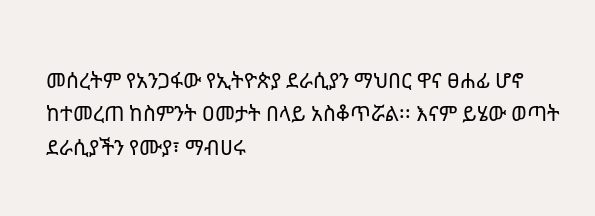መሰረትም የአንጋፋው የኢትዮጵያ ደራሲያን ማህበር ዋና ፀሐፊ ሆኖ ከተመረጠ ከስምንት ዐመታት በላይ አስቆጥሯል፡፡ እናም ይሄው ወጣት ደራሲያችን የሙያ፣ ማብሀሩ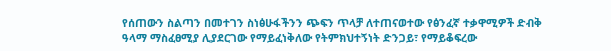የሰጠውን ስልጣን በመተገን ስነፅሁፋችንን ጭፍን ጥላቻ ለተጠናወተው የፅንፈኛ ተቃዋሚዎች ድብቅ ዓላማ ማስፈፀሚያ ሊያደርገው የማይፈነቅለው የትምክህተኝነት ድንጋይ፣ የማይቆፍረው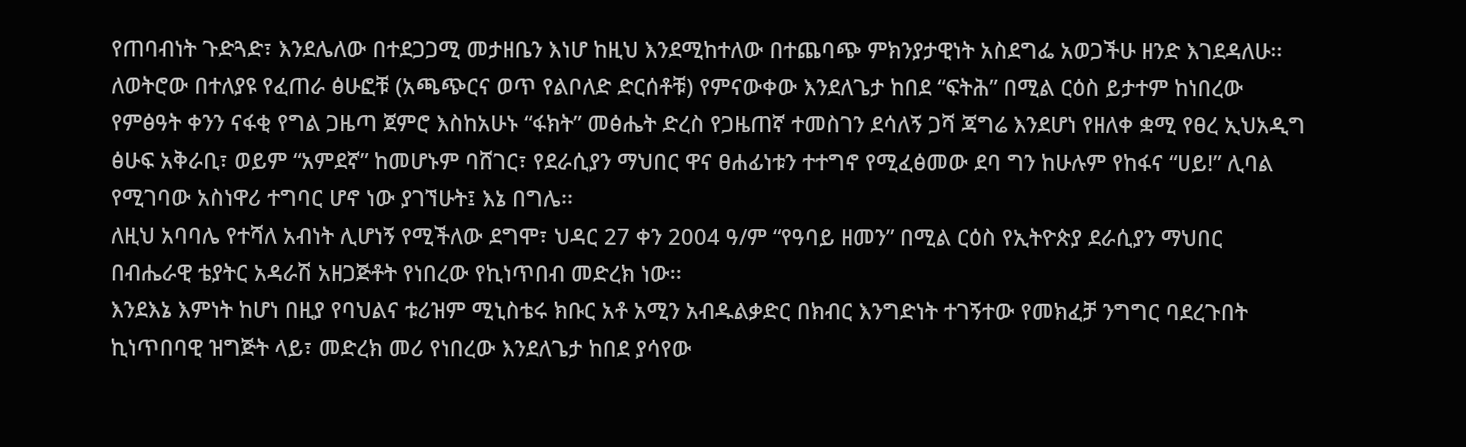የጠባብነት ጉድጓድ፣ እንደሌለው በተደጋጋሚ መታዘቤን እነሆ ከዚህ እንደሚከተለው በተጨባጭ ምክንያታዊነት አስደግፌ አወጋችሁ ዘንድ እገደዳለሁ፡፡
ለወትሮው በተለያዩ የፈጠራ ፅሁፎቹ (አጫጭርና ወጥ የልቦለድ ድርሰቶቹ) የምናውቀው እንደለጌታ ከበደ “ፍትሕ” በሚል ርዕስ ይታተም ከነበረው የምፅዓት ቀንን ናፋቂ የግል ጋዜጣ ጀምሮ እስከአሁኑ “ፋክት” መፅሔት ድረስ የጋዜጠኛ ተመስገን ደሳለኝ ጋሻ ጃግሬ እንደሆነ የዘለቀ ቋሚ የፀረ ኢህአዲግ ፅሁፍ አቅራቢ፣ ወይም “አምደኛ” ከመሆኑም ባሸገር፣ የደራሲያን ማህበር ዋና ፀሐፊነቱን ተተግኖ የሚፈፅመው ደባ ግን ከሁሉም የከፋና “ሀይ!” ሊባል የሚገባው አስነዋሪ ተግባር ሆኖ ነው ያገኘሁት፤ እኔ በግሌ፡፡
ለዚህ አባባሌ የተሻለ አብነት ሊሆነኝ የሚችለው ደግሞ፣ ህዳር 27 ቀን 2004 ዓ/ም “የዓባይ ዘመን” በሚል ርዕስ የኢትዮጵያ ደራሲያን ማህበር በብሔራዊ ቴያትር አዳራሽ አዘጋጅቶት የነበረው የኪነጥበብ መድረክ ነው፡፡
እንደእኔ እምነት ከሆነ በዚያ የባህልና ቱሪዝም ሚኒስቴሩ ክቡር አቶ አሚን አብዱልቃድር በክብር እንግድነት ተገኝተው የመክፈቻ ንግግር ባደረጉበት ኪነጥበባዊ ዝግጅት ላይ፣ መድረክ መሪ የነበረው እንደለጌታ ከበደ ያሳየው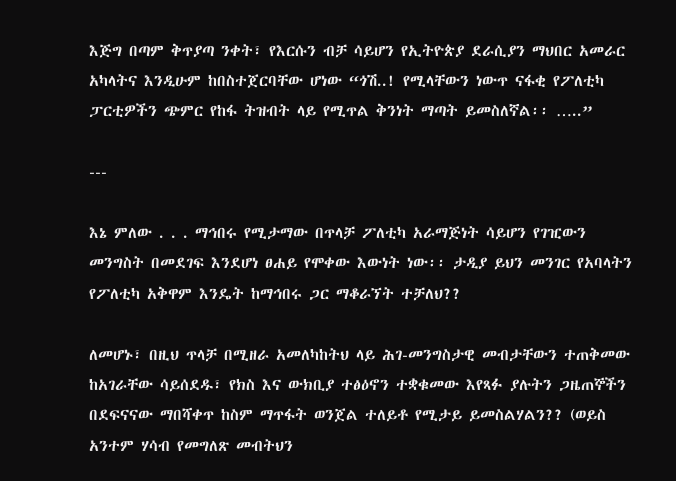እጅግ በጣም ቅጥያጣ ንቀት፣ የእርሱን ብቻ ሳይሆን የኢትዮጵያ ደራሲያን ማህበር አመራር አካላትና እንዲሁም ከበስተጀርባቸው ሆነው “ጎሽ..! የሚላቸውን ነውጥ ናፋቂ የፖለቲካ ፓርቲዎችን ጭምር የከፋ ትዝብት ላይ የሚጥል ቅንነት ማጣት ይመስለኛል፡፡ …..”

---

እኔ ምለው . . . ማኅበሩ የሚታማው በጥላቻ ፖለቲካ አራማጅነት ሳይሆን የገዢውን መንግስት በመደገፍ እንደሆነ ፀሐይ የሞቀው እውነት ነው፡፡ ታዲያ ይህን መንገር የአባላትን የፖለቲካ አቅዋም እንዴት ከማኅበሩ ጋር ማቆራኘት ተቻለህ??

ለመሆኑ፣ በዚህ ጥላቻ በሚዘራ አመለካከትህ ላይ ሕገ-መንግስታዊ መብታቸውን ተጠቅመው ከአገራቸው ሳይሰደዱ፣ የክስ እና ውክቢያ ተፅዕኖን ተቋቁመው እየጻፉ ያሉትን ጋዜጠኞችን በደፍናናው ማበሻቀጥ ከስም ማጥፋት ወንጀል ተለይቶ የሚታይ ይመስልሃልን?? (ወይስ አንተም ሃሳብ የመግለጽ መብትህን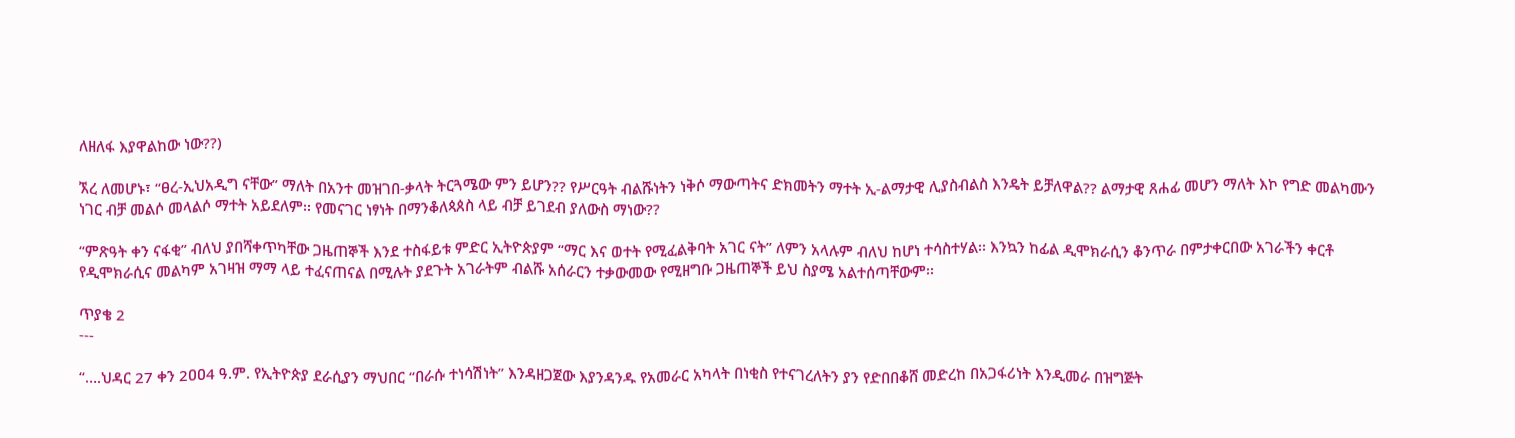ለዘለፋ እያዋልከው ነው??)

ኧረ ለመሆኑ፣ “ፀረ-ኢህአዲግ ናቸው” ማለት በአንተ መዝገበ-ቃላት ትርጓሜው ምን ይሆን?? የሥርዓት ብልሹነትን ነቅሶ ማውጣትና ድክመትን ማተት ኢ-ልማታዊ ሊያስብልስ እንዴት ይቻለዋል?? ልማታዊ ጸሐፊ መሆን ማለት እኮ የግድ መልካሙን ነገር ብቻ መልሶ መላልሶ ማተት አይደለም፡፡ የመናገር ነፃነት በማንቆለጳጰስ ላይ ብቻ ይገደብ ያለውስ ማነው??

“ምጽዓት ቀን ናፋቂ” ብለህ ያበሻቀጥካቸው ጋዜጠኞች እንደ ተስፋይቱ ምድር ኢትዮጵያም “ማር እና ወተት የሚፈልቅባት አገር ናት” ለምን አላሉም ብለህ ከሆነ ተሳስተሃል፡፡ እንኳን ከፊል ዲሞክራሲን ቆንጥራ በምታቀርበው አገራችን ቀርቶ የዲሞክራሲና መልካም አገዛዝ ማማ ላይ ተፈናጠናል በሚሉት ያደጉት አገራትም ብልሹ አሰራርን ተቃውመው የሚዘግቡ ጋዜጠኞች ይህ ስያሜ አልተሰጣቸውም፡፡

ጥያቄ 2
---

“….ህዳር 27 ቀን 2ዐዐ4 ዓ.ም. የኢትዮጵያ ደራሲያን ማህበር “በራሱ ተነሳሽነት” እንዳዘጋጀው እያንዳንዱ የአመራር አካላት በነቂስ የተናገረለትን ያን የድበበቆሸ መድረከ በአጋፋሪነት እንዲመራ በዝግጅት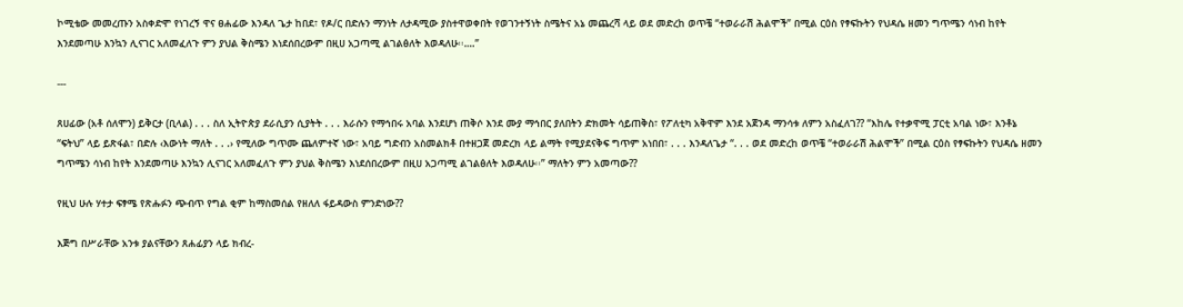ኮሚቴው መመረጡን አስቀድሞ የነገረኝ ዋና ፀሐፊው እንዳለ ጌታ ከበደ፣ የዶ/ር በድሉን ማንነት ለታዳሚው ያስተዋወቀበት የወገንተኝነት ስሜትና አኔ መጨረሻ ላይ ወደ መድረከ ወጥቼ “ተወራራሽ ሕልሞች” በሚል ርዕስ የፃፍኩትን የህዳሴ ዘመን ግጥሜን ሳነብ ከየት እንደመጣሁ እንኳን ሊናገር አለመፈለጉ ምን ያህል ቅስሜን እነደሰበረውም በዚሀ አጋጣሚ ልገልፅለት እወዳለሁ፡፡….”

---

ጸሀፊው (አቶ ሰለሞን) ይቅርታ (ቢላል) . . . ስለ ኢትዮጵያ ደራሲያን ሲያትት . . . እራሱን የማኅበሩ አባል እንደሆነ ጠቅሶ እንደ ሙያ ማኅበር ያለበትን ድክመት ሳይጠቅስ፣ የፖለቲካ አቅዋም እንደ አጀንዳ ማንሳቱ ለምን አስፈለገ?? “እከሌ የተቃዋሚ ፓርቲ አባል ነው፣ እንቶኔ “ፍትህ” ላይ ይጽፋል፣ በድሉ ‹እውነት ማለት . . .› የሚለው ግጥሙ ጨለምተኛ ነው፣ አባይ ግድብን አስመልክቶ በተዘጋጀ መድረክ ላይ ልማት የሚያደናቅፍ ግጥም አነበበ፣ . . . እንዳለጌታ “. . . ወደ መድረከ ወጥቼ “ተወራራሽ ሕልሞች” በሚል ርዕስ የፃፍኩትን የህዳሴ ዘመን ግጥሜን ሳነብ ከየት እንደመጣሁ እንኳን ሊናገር አለመፈለጉ ምን ያህል ቅስሜን እነደሰበረውም በዚሀ አጋጣሚ ልገልፅለት እወዳለሁ፡፡” ማለትን ምን አመጣው??

የዚህ ሁሉ ሃተታ ፍፃሜ የጽሑፉን ጭብጥ የግል ቂም ከማስመሰል የዘለለ ፋይዳውስ ምንድነው??

እጅግ በሥራቸው አንቱ ያልናቸውን ጸሐፊያን ላይ ክብረ-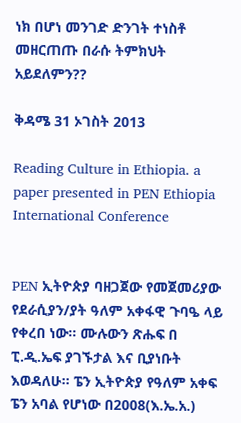ነክ በሆነ መንገድ ድንገት ተነስቶ መዘርጠጡ በራሱ ትምክህት አይደለምን??

ቅዳሜ 31 ኦገስት 2013

Reading Culture in Ethiopia. a paper presented in PEN Ethiopia International Conference


PEN ኢትዮጵያ ባዘጋጀው የመጀመሪያው የደራሲያን/ያት ዓለም አቀፋዊ ጉባዔ ላይ የቀረበ ነው፡፡ ሙሉውን ጽሑፍ በ ፒ.ዲ.ኤፍ ያገኙታል እና ቢያነቡት እወዳለሁ፡፡ ፔን ኢትዮጵያ የዓለም አቀፍ ፔን አባል የሆነው በ2008(እ.ኤ.አ.)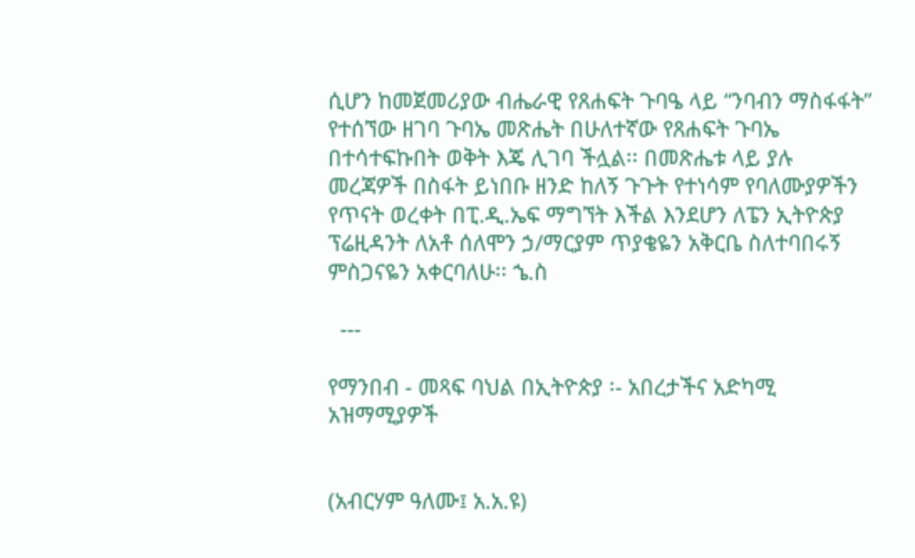ሲሆን ከመጀመሪያው ብሔራዊ የጸሐፍት ጉባዔ ላይ “ንባብን ማስፋፋት” የተሰኘው ዘገባ ጉባኤ መጽሔት በሁለተኛው የጸሐፍት ጉባኤ በተሳተፍኩበት ወቅት እጄ ሊገባ ችሏል፡፡ በመጽሔቱ ላይ ያሉ መረጃዎች በስፋት ይነበቡ ዘንድ ከለኝ ጉጉት የተነሳም የባለሙያዎችን የጥናት ወረቀት በፒ.ዲ.ኤፍ ማግኘት እችል እንደሆን ለፔን ኢትዮጵያ ፕሬዚዳንት ለአቶ ሰለሞን ኃ/ማርያም ጥያቄዬን አቅርቤ ስለተባበሩኝ ምስጋናዬን አቀርባለሁ፡፡ ኄ.ስ

  ---

የማንበብ - መጻፍ ባህል በኢትዮጵያ ፡- አበረታችና አድካሚ አዝማሚያዎች


(አብርሃም ዓለሙ፤ አ.አ.ዩ)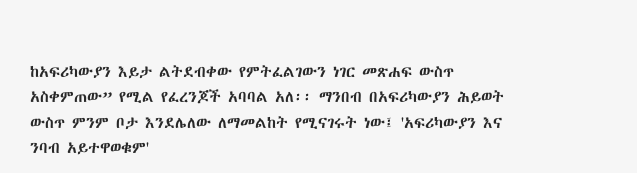ከአፍሪካውያን እይታ ልትደብቀው የምትፈልገውን ነገር መጽሐፍ ውስጥ አስቀምጠው” የሚል የፈረንጆች አባባል አለ፡፡ ማንበብ በአፍሪካውያን ሕይወት ውስጥ ምንም ቦታ እንደሌለው ለማመልከት የሚናገሩት ነው፤ 'አፍሪካውያን እና ንባብ አይተዋወቁም'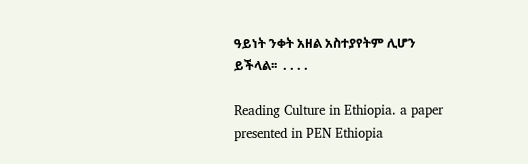ዓይነት ንቀት አዘል አስተያየትም ሊሆን ይችላል፡፡  . . . .

Reading Culture in Ethiopia. a paper presented in PEN Ethiopia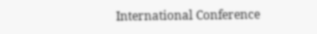International Conference